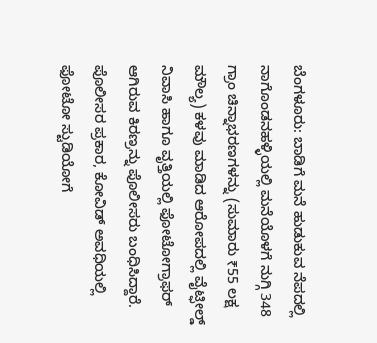ಬೆಂಗಳೂರು: ಬಾಡಿಗೆ ಮನೆ ಹುಡುಕುವ ನೆಪದಲ್ಲಿ ನಾಗೊಂಡನಹಳ್ಳಿಯಲ್ಲಿ ಮನೆಯೊಳಗೆ ನುಗ್ಗಿ 348 ಗ್ರಾಂ ಚಿನ್ನಾಭರಣಗಳನ್ನು (ಸುಮಾರು ₹55 ಲಕ್ಷ ಮೌಲ್ಯ) ಕಳವು ಮಾಡಿದ ಆರೋಪದಲ್ಲಿ ವೈಟ್ಫೀಲ್ಡ್ ನಿವಾಸಿ ಹಾಗೂ ವೃತ್ತಿಯಲ್ಲಿ ಫೋಟೋಗ್ರಾಫರ್ ಆಗಿರುವ ಕಿರಣ್ರನ್ನು ಪೊಲೀಸರು ಬಂಧಿಸಿದ್ದಾರೆ.
ಪೊಲೀಸರ ಪ್ರಕಾರ, ಕೋವಿಡ್ ಅವಧಿಯಲ್ಲಿ ಫೋಟೋ ಸ್ಟುಡಿಯೋಗೆ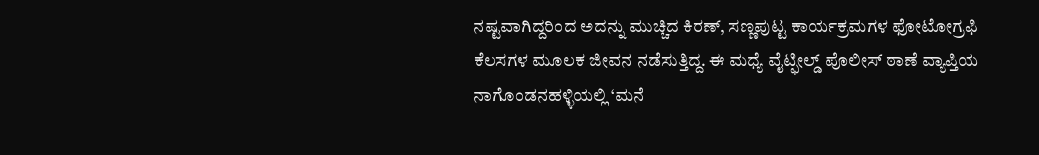ನಷ್ಟವಾಗಿದ್ದರಿಂದ ಅದನ್ನು ಮುಚ್ಚಿದ ಕಿರಣ್, ಸಣ್ಣಪುಟ್ಟ ಕಾರ್ಯಕ್ರಮಗಳ ಫೋಟೋಗ್ರಫಿ ಕೆಲಸಗಳ ಮೂಲಕ ಜೀವನ ನಡೆಸುತ್ತಿದ್ದ. ಈ ಮಧ್ಯೆ ವೈಟ್ಫೀಲ್ಡ್ ಪೊಲೀಸ್ ಠಾಣೆ ವ್ಯಾಪ್ತಿಯ ನಾಗೊಂಡನಹಳ್ಳಿಯಲ್ಲಿ ‘ಮನೆ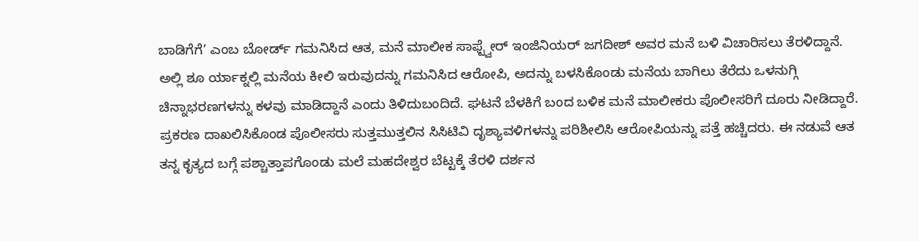ಬಾಡಿಗೆಗೆ’ ಎಂಬ ಬೋರ್ಡ್ ಗಮನಿಸಿದ ಆತ, ಮನೆ ಮಾಲೀಕ ಸಾಫ್ಟ್ವೇರ್ ಇಂಜಿನಿಯರ್ ಜಗದೀಶ್ ಅವರ ಮನೆ ಬಳಿ ವಿಚಾರಿಸಲು ತೆರಳಿದ್ದಾನೆ.
ಅಲ್ಲಿ ಶೂ ರ್ಯಾಕ್ನಲ್ಲಿ ಮನೆಯ ಕೀಲಿ ಇರುವುದನ್ನು ಗಮನಿಸಿದ ಆರೋಪಿ, ಅದನ್ನು ಬಳಸಿಕೊಂಡು ಮನೆಯ ಬಾಗಿಲು ತೆರೆದು ಒಳನುಗ್ಗಿ ಚಿನ್ನಾಭರಣಗಳನ್ನು ಕಳವು ಮಾಡಿದ್ದಾನೆ ಎಂದು ತಿಳಿದುಬಂದಿದೆ. ಘಟನೆ ಬೆಳಕಿಗೆ ಬಂದ ಬಳಿಕ ಮನೆ ಮಾಲೀಕರು ಪೊಲೀಸರಿಗೆ ದೂರು ನೀಡಿದ್ದಾರೆ.
ಪ್ರಕರಣ ದಾಖಲಿಸಿಕೊಂಡ ಪೊಲೀಸರು ಸುತ್ತಮುತ್ತಲಿನ ಸಿಸಿಟಿವಿ ದೃಶ್ಯಾವಳಿಗಳನ್ನು ಪರಿಶೀಲಿಸಿ ಆರೋಪಿಯನ್ನು ಪತ್ತೆ ಹಚ್ಚಿದರು. ಈ ನಡುವೆ ಆತ ತನ್ನ ಕೃತ್ಯದ ಬಗ್ಗೆ ಪಶ್ಚಾತ್ತಾಪಗೊಂಡು ಮಲೆ ಮಹದೇಶ್ವರ ಬೆಟ್ಟಕ್ಕೆ ತೆರಳಿ ದರ್ಶನ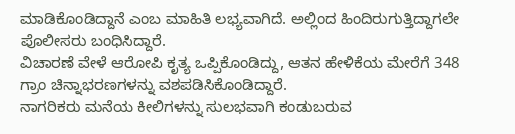ಮಾಡಿಕೊಂಡಿದ್ದಾನೆ ಎಂಬ ಮಾಹಿತಿ ಲಭ್ಯವಾಗಿದೆ. ಅಲ್ಲಿಂದ ಹಿಂದಿರುಗುತ್ತಿದ್ದಾಗಲೇ ಪೊಲೀಸರು ಬಂಧಿಸಿದ್ದಾರೆ.
ವಿಚಾರಣೆ ವೇಳೆ ಆರೋಪಿ ಕೃತ್ಯ ಒಪ್ಪಿಕೊಂಡಿದ್ದು, ಆತನ ಹೇಳಿಕೆಯ ಮೇರೆಗೆ 348 ಗ್ರಾಂ ಚಿನ್ನಾಭರಣಗಳನ್ನು ವಶಪಡಿಸಿಕೊಂಡಿದ್ದಾರೆ.
ನಾಗರಿಕರು ಮನೆಯ ಕೀಲಿಗಳನ್ನು ಸುಲಭವಾಗಿ ಕಂಡುಬರುವ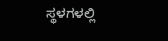ಸ್ಥಳಗಳಲ್ಲಿ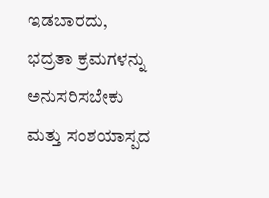ಇಡಬಾರದು, ಭದ್ರತಾ ಕ್ರಮಗಳನ್ನು ಅನುಸರಿಸಬೇಕು ಮತ್ತು ಸಂಶಯಾಸ್ಪದ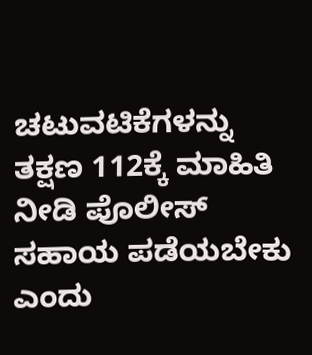ಚಟುವಟಿಕೆಗಳನ್ನು ತಕ್ಷಣ 112ಕ್ಕೆ ಮಾಹಿತಿ ನೀಡಿ ಪೊಲೀಸ್ ಸಹಾಯ ಪಡೆಯಬೇಕು ಎಂದು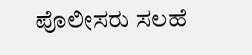ಪೊಲೀಸರು ಸಲಹೆ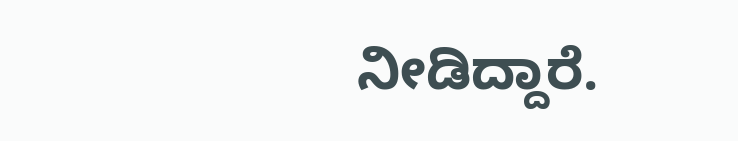ನೀಡಿದ್ದಾರೆ.